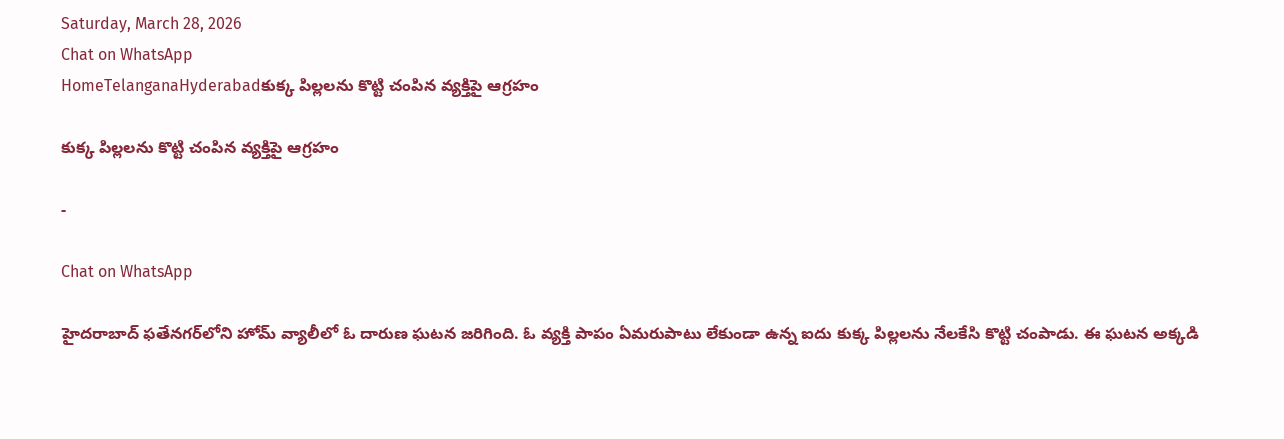Saturday, March 28, 2026
Chat on WhatsApp
HomeTelanganaHyderabadకుక్క పిల్లలను కొట్టి చంపిన వ్యక్తిపై ఆగ్రహం

కుక్క పిల్లలను కొట్టి చంపిన వ్యక్తిపై ఆగ్రహం

-

Chat on WhatsApp

హైదరాబాద్ ఫతేనగర్‌లోని హోమ్ వ్యాలీలో ఓ దారుణ ఘటన జరిగింది. ఓ వ్యక్తి పాపం ఏమరుపాటు లేకుండా ఉన్న ఐదు కుక్క పిల్లలను నేలకేసి కొట్టి చంపాడు. ఈ ఘటన అక్కడి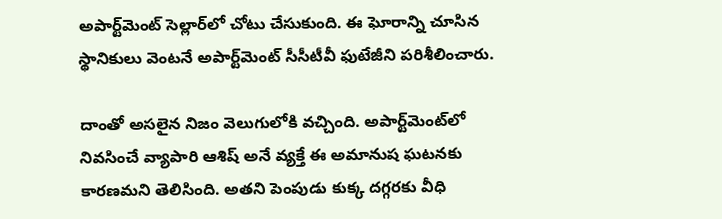అపార్ట్‌మెంట్ సెల్లార్‌లో చోటు చేసుకుంది. ఈ ఘోరాన్ని చూసిన స్థానికులు వెంటనే అపార్ట్‌మెంట్ సీసీటీవీ ఫుటేజీని పరిశీలించారు.

దాంతో అసలైన నిజం వెలుగులోకి వచ్చింది. అపార్ట్‌మెంట్‌లో నివసించే వ్యాపారి ఆశిష్ అనే వ్యక్తే ఈ అమానుష ఘటనకు కారణమని తెలిసింది. అతని పెంపుడు కుక్క దగ్గరకు వీధి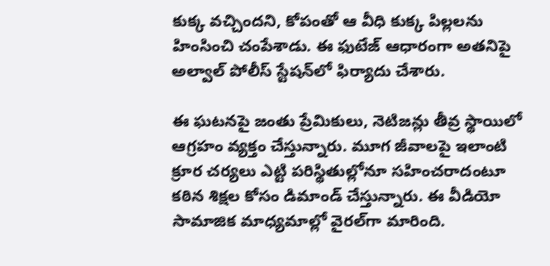కుక్క వచ్చిందని, కోపంతో ఆ వీధి కుక్క పిల్లలను హింసించి చంపేశాడు. ఈ ఫుటేజ్ ఆధారంగా అతనిపై అల్వాల్ పోలీస్ స్టేషన్‌లో ఫిర్యాదు చేశారు.

ఈ ఘటనపై జంతు ప్రేమికులు, నెటిజన్లు తీవ్ర స్థాయిలో ఆగ్రహం వ్యక్తం చేస్తున్నారు. మూగ జీవాలపై ఇలాంటి క్రూర చర్యలు ఎట్టి పరిస్థితుల్లోనూ సహించరాదంటూ కఠిన శిక్షల కోసం డిమాండ్ చేస్తున్నారు. ఈ వీడియో సామాజిక మాధ్యమాల్లో వైరల్‌గా మారింది.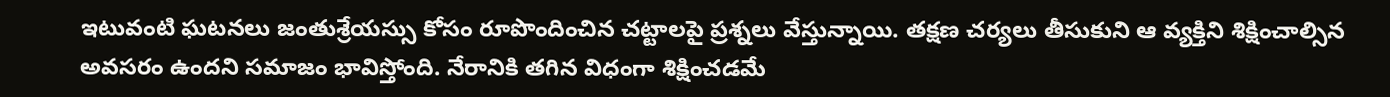ఇటువంటి ఘటనలు జంతుశ్రేయస్సు కోసం రూపొందించిన చట్టాలపై ప్రశ్నలు వేస్తున్నాయి. తక్షణ చర్యలు తీసుకుని ఆ వ్యక్తిని శిక్షించాల్సిన అవసరం ఉందని సమాజం భావిస్తోంది. నేరానికి తగిన విధంగా శిక్షించడమే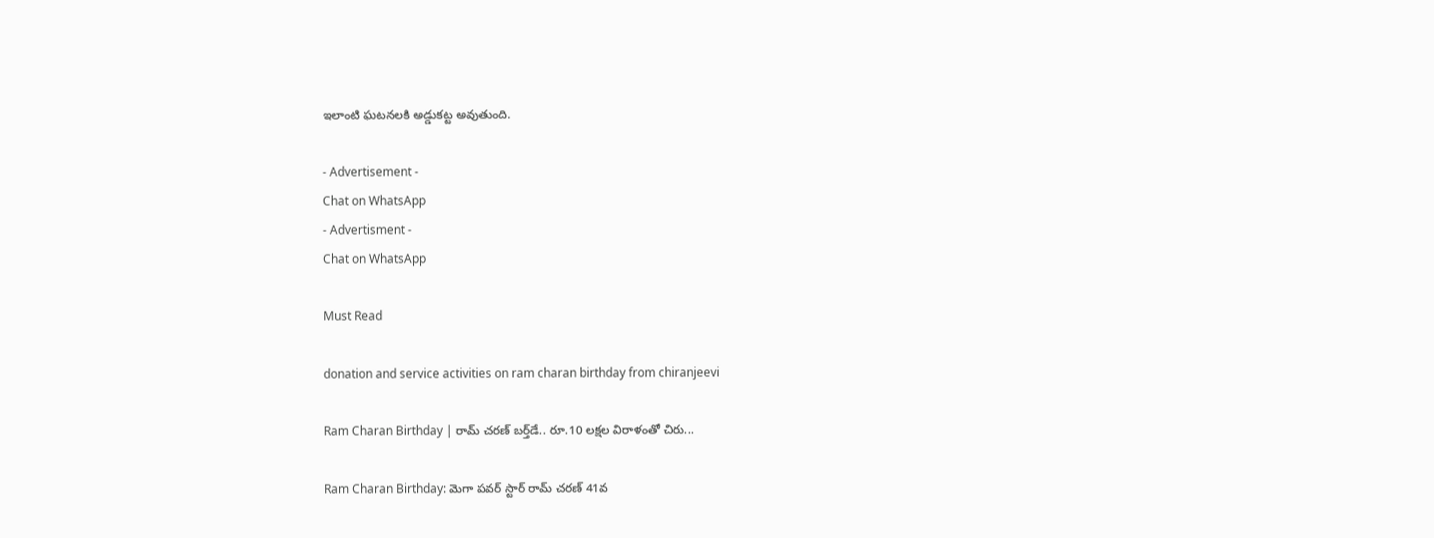ఇలాంటి ఘటనలకి అడ్డుకట్ట అవుతుంది.

- Advertisement -
Chat on WhatsApp
- Advertisment -
Chat on WhatsApp

Must Read

donation and service activities on ram charan birthday from chiranjeevi

Ram Charan Birthday | రామ్ చరణ్ బర్త్‌డే.. రూ.10 లక్షల విరాళంతో చిరు...

Ram Charan Birthday: మెగా పవర్ స్టార్ రామ్ చరణ్ 41వ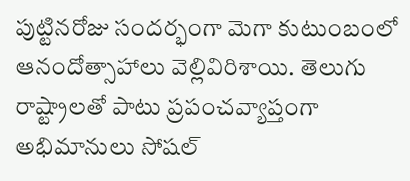పుట్టినరోజు సందర్భంగా మెగా కుటుంబంలో ఆనందోత్సాహాలు వెల్లివిరిశాయి. తెలుగు రాష్ట్రాలతో పాటు ప్రపంచవ్యాప్తంగా అభిమానులు సోషల్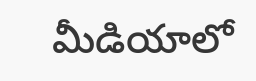మీడియాలో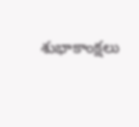శుభాకాంక్షలు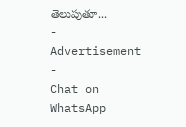తెలుపుతూ...
- Advertisement -
Chat on WhatsApp